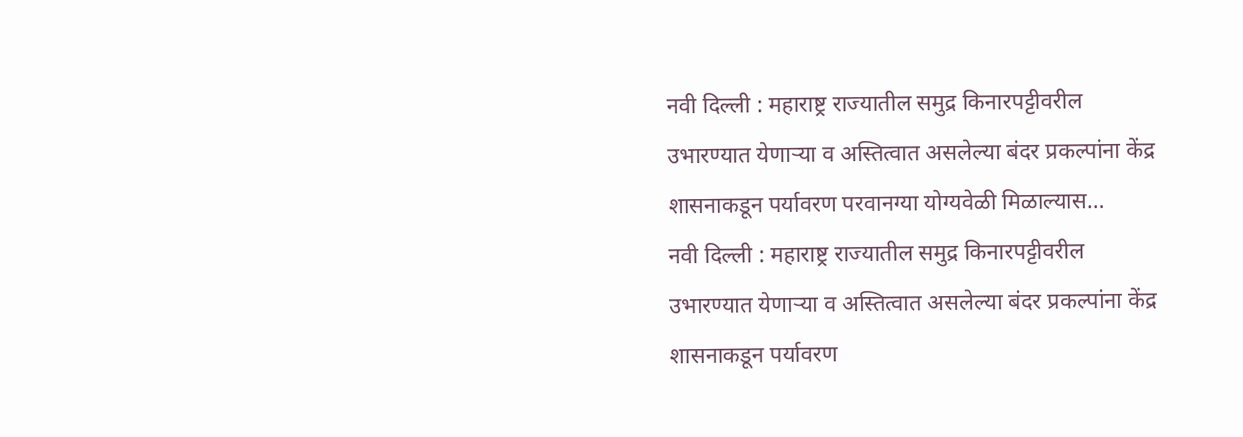नवी दिल्ली : महाराष्ट्र राज्यातील समुद्र किनारपट्टीवरील उभारण्यात येणाऱ्या व अस्तित्वात असलेल्या बंदर प्रकल्पांना केंद्र शासनाकडून पर्यावरण परवानग्या योग्यवेळी मिळाल्यास…
नवी दिल्ली : महाराष्ट्र राज्यातील समुद्र किनारपट्टीवरील उभारण्यात येणाऱ्या व अस्तित्वात असलेल्या बंदर प्रकल्पांना केंद्र शासनाकडून पर्यावरण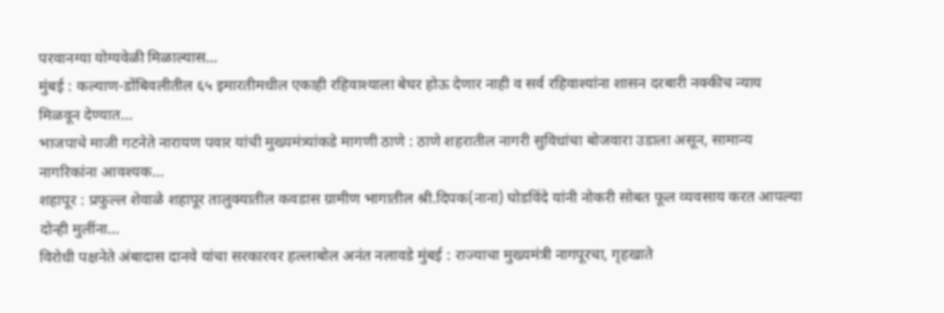परवानग्या योग्यवेळी मिळाल्यास…
मुंबई : कल्याण-डोंबिवलीतील ६५ इमारतीमधील एकाही रहिवाश्याला बेघर होऊ देणार नाही व सर्व रहिवाश्यांना शासन दरबारी नक्कीच न्याय मिळवून देण्यात…
भाजपाचे माजी गटनेते नारायण पवार यांची मुख्यमंत्र्यांकडे मागणी ठाणे : ठाणे शहरातील नागरी सुविधांचा बोजवारा उडाला असून, सामान्य नागरिकांना आवश्यक…
शहापूर : प्रफुल्ल शेवाळे शहापूर तालुक्यातील कवडास ग्रामीण भागातील श्री.दिपक(नाना) घोडविंदे यांनी नोकरी सोबत फूल व्यवसाय करत आपल्या दोन्ही मुलींना…
विरोधी पक्षनेते अंबादास दानवे यांचा सरकारवर हल्लाबोल अनंत नलावडे मुंबई : राज्याचा मुख्यमंत्री नागपूरचा, गृहखाते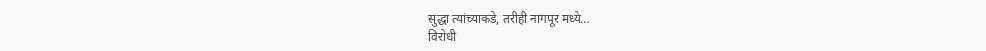सुद्धा त्यांच्याकडे, तरीही नागपूर मध्ये…
विरोधी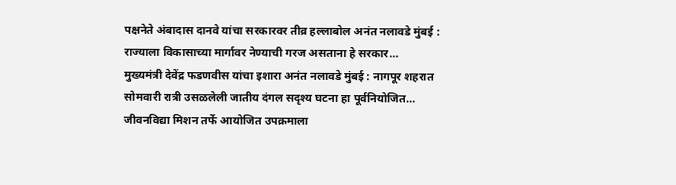पक्षनेते अंबादास दानवे यांचा सरकारवर तीव्र हल्लाबोल अनंत नलावडे मुंबई : राज्याला विकासाच्या मार्गावर नेण्याची गरज असताना हे सरकार…
मुख्यमंत्री देवेंद्र फडणवीस यांचा इशारा अनंत नलावडे मुंबई : नागपूर शहरात सोमवारी रात्री उसळलेली जातीय दंगल सदृश्य घटना हा पूर्वनियोजित…
जीवनविद्या मिशन तर्फे आयोजित उपक्रमाला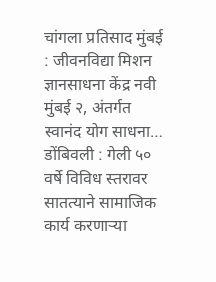चांगला प्रतिसाद मुंबई : जीवनविद्या मिशन ज्ञानसाधना केंद्र नवी मुंबई २, अंतर्गत स्वानंद योग साधना…
डोंबिवली : गेली ५० वर्षे विविध स्तरावर सातत्याने सामाजिक कार्य करणाऱ्या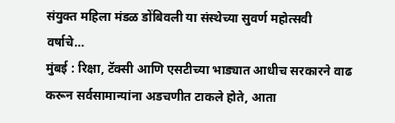संयुक्त महिला मंडळ डोंबिवली या संस्थेच्या सुवर्ण महोत्सवी वर्षाचे…
मुंबई : रिक्षा, टॅक्सी आणि एसटीच्या भाड्यात आधीच सरकारने वाढ करून सर्वसामान्यांना अडचणीत टाकले होते, आता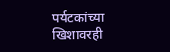पर्यटकांच्या खिशावरही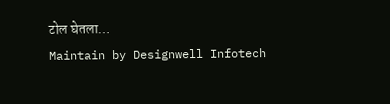टोल घेतला…
Maintain by Designwell Infotech